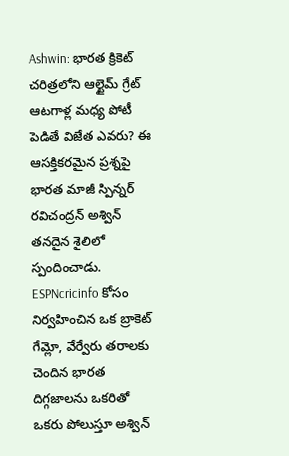Ashwin: భారత క్రికెట్ చరిత్రలోని ఆల్టైమ్ గ్రేట్ ఆటగాళ్ల మధ్య పోటీ పెడితే విజేత ఎవరు? ఈ ఆసక్తికరమైన ప్రశ్నపై భారత మాజీ స్పిన్నర్ రవిచంద్రన్ అశ్విన్ తనదైన శైలిలో స్పందించాడు. ESPNcricinfo కోసం నిర్వహించిన ఒక బ్రాకెట్ గేమ్లో, వేర్వేరు తరాలకు చెందిన భారత దిగ్గజాలను ఒకరితో ఒకరు పోలుస్తూ అశ్విన్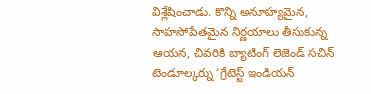విశ్లేషించాడు. కొన్ని అనూహ్యమైన, సాహసోపేతమైన నిర్ణయాలు తీసుకున్న ఆయన, చివరికి బ్యాటింగ్ లెజెండ్ సచిన్ టెండూల్కర్ను ‘గ్రేటెస్ట్ ఇండియన్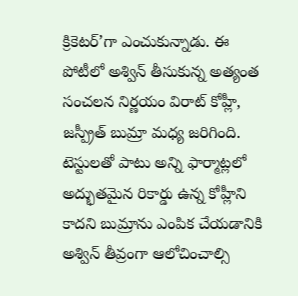క్రికెటర్’గా ఎంచుకున్నాడు. ఈ పోటీలో అశ్విన్ తీసుకున్న అత్యంత సంచలన నిర్ణయం విరాట్ కోహ్లీ, జస్ప్రీత్ బుమ్రా మధ్య జరిగింది. టెస్టులతో పాటు అన్ని ఫార్మాట్లలో అద్భుతమైన రికార్డు ఉన్న కోహ్లీని కాదని బుమ్రాను ఎంపిక చేయడానికి అశ్విన్ తీవ్రంగా ఆలోచించాల్సి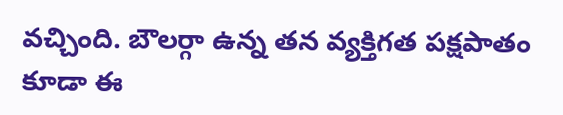వచ్చింది. బౌలర్గా ఉన్న తన వ్యక్తిగత పక్షపాతం కూడా ఈ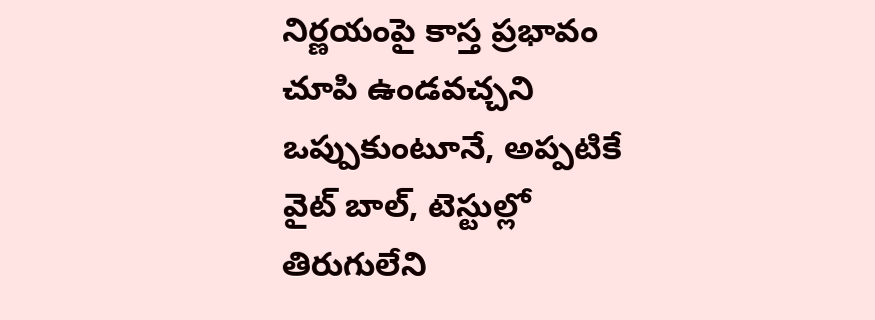నిర్ణయంపై కాస్త ప్రభావం చూపి ఉండవచ్చని ఒప్పుకుంటూనే, అప్పటికే వైట్ బాల్, టెస్టుల్లో తిరుగులేని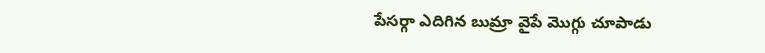పేసర్గా ఎదిగిన బుమ్రా వైపే మొగ్గు చూపాడు